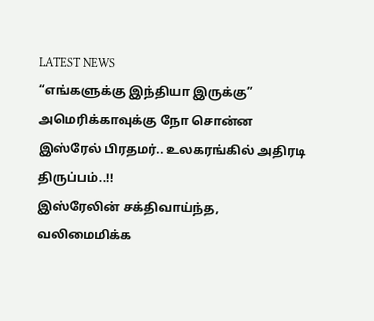LATEST NEWS
“எங்களுக்கு இந்தியா இருக்கு” அமெரிக்காவுக்கு நோ சொன்ன இஸ்ரேல் பிரதமர்.. உலகரங்கில் அதிரடி திருப்பம்..!!
இஸ்ரேலின் சக்திவாய்ந்த, வலிமைமிக்க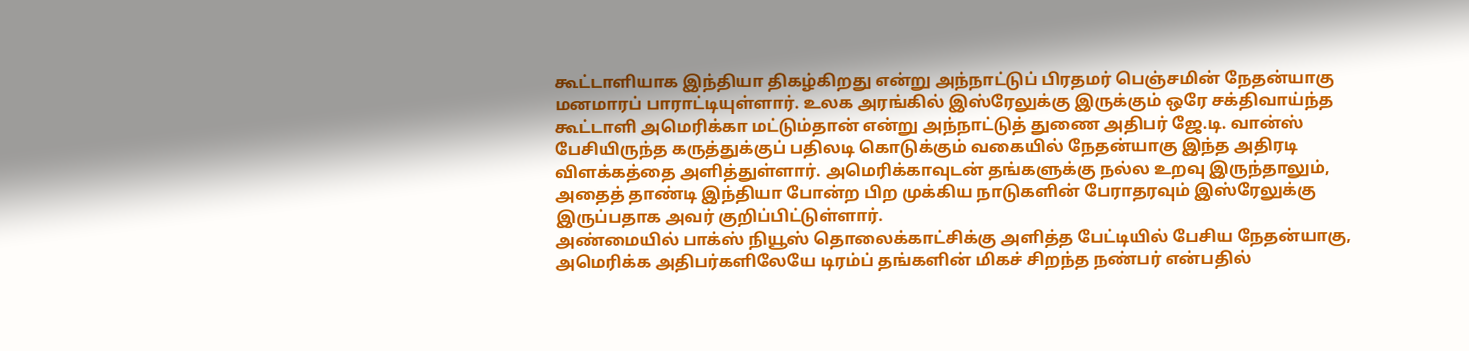கூட்டாளியாக இந்தியா திகழ்கிறது என்று அந்நாட்டுப் பிரதமர் பெஞ்சமின் நேதன்யாகு மனமாரப் பாராட்டியுள்ளார். உலக அரங்கில் இஸ்ரேலுக்கு இருக்கும் ஒரே சக்திவாய்ந்த கூட்டாளி அமெரிக்கா மட்டும்தான் என்று அந்நாட்டுத் துணை அதிபர் ஜே.டி. வான்ஸ் பேசியிருந்த கருத்துக்குப் பதிலடி கொடுக்கும் வகையில் நேதன்யாகு இந்த அதிரடி விளக்கத்தை அளித்துள்ளார். அமெரிக்காவுடன் தங்களுக்கு நல்ல உறவு இருந்தாலும், அதைத் தாண்டி இந்தியா போன்ற பிற முக்கிய நாடுகளின் பேராதரவும் இஸ்ரேலுக்கு இருப்பதாக அவர் குறிப்பிட்டுள்ளார்.
அண்மையில் பாக்ஸ் நியூஸ் தொலைக்காட்சிக்கு அளித்த பேட்டியில் பேசிய நேதன்யாகு, அமெரிக்க அதிபர்களிலேயே டிரம்ப் தங்களின் மிகச் சிறந்த நண்பர் என்பதில்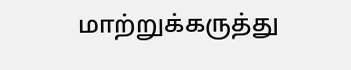மாற்றுக்கருத்து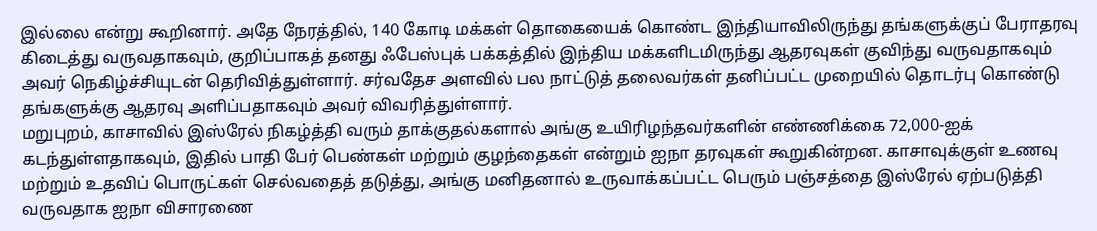இல்லை என்று கூறினார். அதே நேரத்தில், 140 கோடி மக்கள் தொகையைக் கொண்ட இந்தியாவிலிருந்து தங்களுக்குப் பேராதரவு கிடைத்து வருவதாகவும், குறிப்பாகத் தனது ஃபேஸ்புக் பக்கத்தில் இந்திய மக்களிடமிருந்து ஆதரவுகள் குவிந்து வருவதாகவும் அவர் நெகிழ்ச்சியுடன் தெரிவித்துள்ளார். சர்வதேச அளவில் பல நாட்டுத் தலைவர்கள் தனிப்பட்ட முறையில் தொடர்பு கொண்டு தங்களுக்கு ஆதரவு அளிப்பதாகவும் அவர் விவரித்துள்ளார்.
மறுபுறம், காசாவில் இஸ்ரேல் நிகழ்த்தி வரும் தாக்குதல்களால் அங்கு உயிரிழந்தவர்களின் எண்ணிக்கை 72,000-ஐக் கடந்துள்ளதாகவும், இதில் பாதி பேர் பெண்கள் மற்றும் குழந்தைகள் என்றும் ஐநா தரவுகள் கூறுகின்றன. காசாவுக்குள் உணவு மற்றும் உதவிப் பொருட்கள் செல்வதைத் தடுத்து, அங்கு மனிதனால் உருவாக்கப்பட்ட பெரும் பஞ்சத்தை இஸ்ரேல் ஏற்படுத்தி வருவதாக ஐநா விசாரணை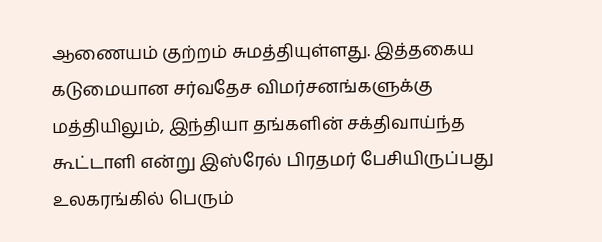ஆணையம் குற்றம் சுமத்தியுள்ளது. இத்தகைய கடுமையான சர்வதேச விமர்சனங்களுக்கு மத்தியிலும், இந்தியா தங்களின் சக்திவாய்ந்த கூட்டாளி என்று இஸ்ரேல் பிரதமர் பேசியிருப்பது உலகரங்கில் பெரும்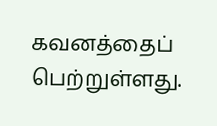கவனத்தைப் பெற்றுள்ளது.